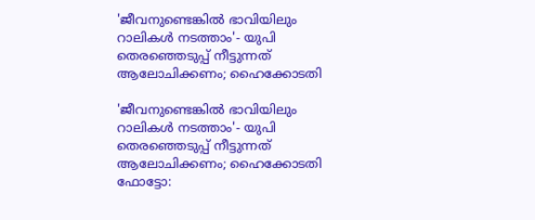'ജീവനുണ്ടെങ്കിൽ ഭാവിയിലും റാലികൾ നടത്താം'- യുപി തെരഞ്ഞെടുപ്പ് നീട്ടുന്നത് ആലോചിക്കണം; ഹൈക്കോടതി

'ജീവനുണ്ടെങ്കിൽ ഭാവിയിലും റാലികൾ നടത്താം'- യുപി തെരഞ്ഞെടുപ്പ് നീട്ടുന്നത് ആലോചിക്കണം; ഹൈക്കോടതി
ഫോട്ടോ: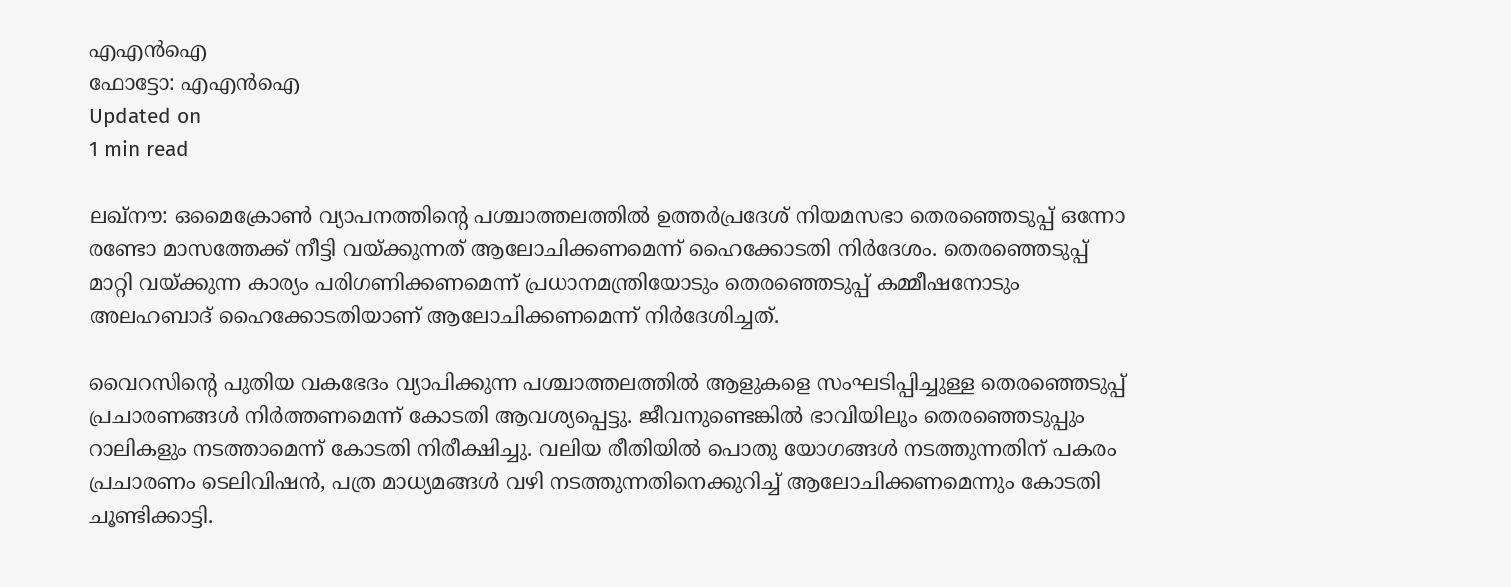എഎൻഐ
ഫോട്ടോ: എഎൻഐ
Updated on
1 min read

ലഖ്നൗ: ഒമൈക്രോൺ വ്യാപനത്തിന്റെ പശ്ചാത്തലത്തിൽ ഉത്തർപ്രദേശ് നിയമസഭാ തെരഞ്ഞെടുപ്പ് ഒന്നോ രണ്ടോ മാസത്തേക്ക് നീട്ടി വയ്ക്കുന്നത് ആലോചിക്കണമെന്ന് ഹൈക്കോടതി നിർദേശം. തെരഞ്ഞെടുപ്പ് മാറ്റി വയ്ക്കുന്ന കാര്യം പരിഗണിക്കണമെന്ന് പ്രധാനമന്ത്രിയോടും തെരഞ്ഞെടുപ്പ് കമ്മീഷനോടും അലഹബാദ് ഹൈക്കോടതിയാണ് ആലോചിക്കണമെന്ന് നിർദേശിച്ചത്.

വൈറസിന്റെ പുതിയ വകഭേദം വ്യാപിക്കുന്ന പശ്ചാത്തലത്തിൽ ആളുകളെ സംഘടിപ്പിച്ചുള്ള തെരഞ്ഞെടുപ്പ് പ്രചാരണങ്ങൾ നിർത്തണമെന്ന് കോടതി ആവശ്യപ്പെട്ടു. ജീവനുണ്ടെങ്കിൽ ഭാവിയിലും തെരഞ്ഞെടുപ്പും റാലികളും നടത്താമെന്ന് കോടതി നിരീക്ഷിച്ചു. വലിയ രീതിയിൽ പൊതു യോഗങ്ങൾ നടത്തുന്നതിന് പകരം പ്രചാരണം ടെലിവിഷൻ, പത്ര മാധ്യമങ്ങൾ വഴി നടത്തുന്നതിനെക്കുറിച്ച് ആലോചിക്കണമെന്നും കോടതി ചൂണ്ടിക്കാട്ടി.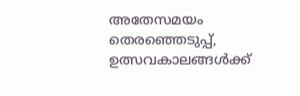അതേസമയം തെരഞ്ഞെടുപ്പ്, ഉത്സവകാലങ്ങൾക്ക്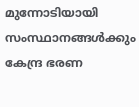മുന്നോടിയായി സംസ്ഥാനങ്ങൾക്കും കേന്ദ്ര ഭരണ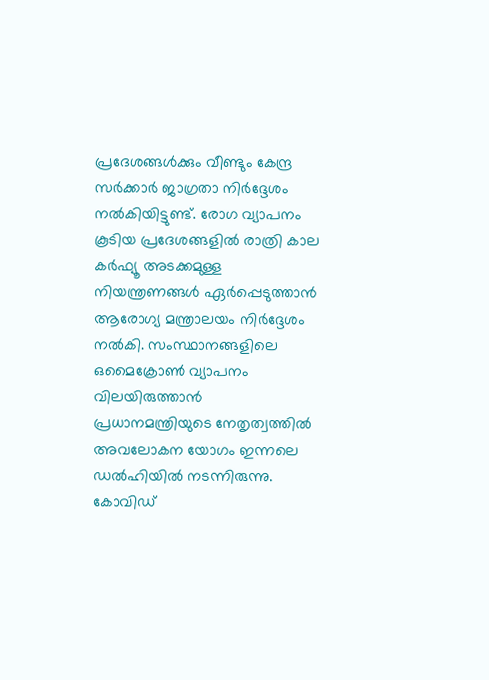പ്രദേശങ്ങൾക്കും വീണ്ടും കേന്ദ്ര സർക്കാർ ജാഗ്രതാ നിർദ്ദേശം നൽകിയിട്ടുണ്ട്. രോഗ വ്യാപനം കൂടിയ പ്രദേശങ്ങളിൽ രാത്രി കാല കർഫ്യൂ അടക്കമുള്ള നിയന്ത്രണങ്ങൾ ഏർപ്പെടുത്താൻ ആരോഗ്യ മന്ത്രാലയം നിർദ്ദേശം നൽകി. സംസ്ഥാനങ്ങളിലെ ഒമൈക്രോൺ വ്യാപനം വിലയിരുത്താൻ പ്രധാനമന്ത്രിയുടെ നേതൃത്വത്തിൽ അവലോകന യോഗം ഇന്നലെ ഡൽഹിയിൽ നടന്നിരുന്നു. കോവിഡ്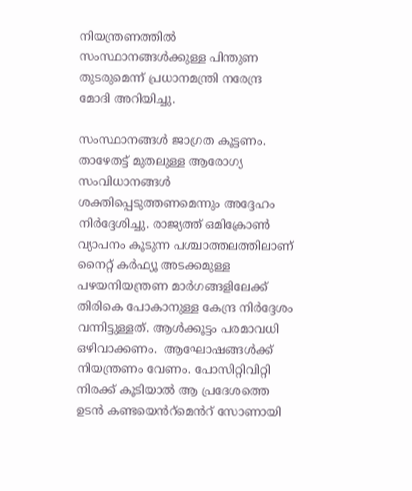നിയന്ത്രണത്തിൽ സംസ്ഥാനങ്ങൾക്കുള്ള പിന്തുണ തുടരുമെന്ന് പ്രധാനമന്ത്രി നരേന്ദ്ര മോദി അറിയിച്ചു.

സംസ്ഥാനങ്ങൾ ജാഗ്രത കൂട്ടണം. താഴേതട്ട് മുതലുള്ള ആരോഗ്യ സംവിധാനങ്ങൾ ശക്തിപ്പെടുത്തണമെന്നും അദ്ദേഹം നിർദ്ദേശിച്ചു. രാജ്യത്ത് ഒമിക്രോൺ വ്യാപനം കൂടുന്ന പശ്ചാത്തലത്തിലാണ് നൈറ്റ് കർഫ്യൂ അടക്കമുള്ള പഴയനിയന്ത്രണ മാർഗങ്ങളിലേക്ക് തിരികെ പോകാനുള്ള കേന്ദ്ര നിർദ്ദേശം വന്നിട്ടുള്ളത്. ആൾക്കൂട്ടം പരമാവധി ഒഴിവാക്കണം.  ആഘോഷങ്ങൾക്ക് നിയന്ത്രണം വേണം. പോസിറ്റിവിറ്റി നിരക്ക് കൂടിയാൽ ആ പ്രദേശത്തെ ഉടൻ കണ്ടയെൻറ്മെൻറ് സോണായി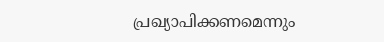പ്രഖ്യാപിക്കണമെന്നും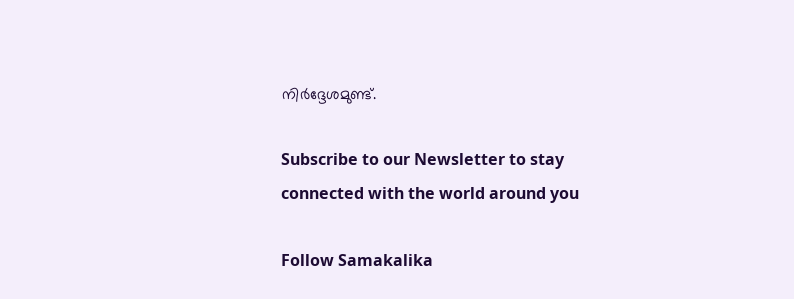നിർദ്ദേശമുണ്ട്.

Subscribe to our Newsletter to stay connected with the world around you

Follow Samakalika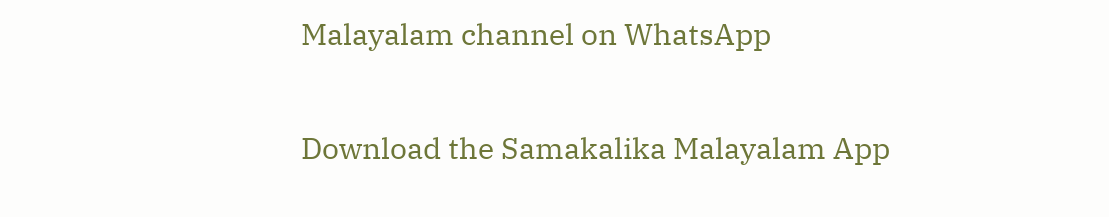Malayalam channel on WhatsApp

Download the Samakalika Malayalam App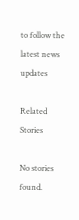to follow the latest news updates

Related Stories

No stories found.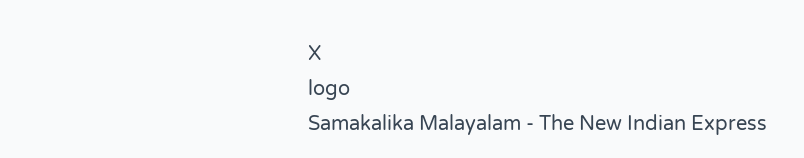X
logo
Samakalika Malayalam - The New Indian Express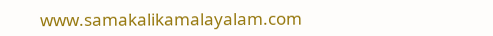www.samakalikamalayalam.com